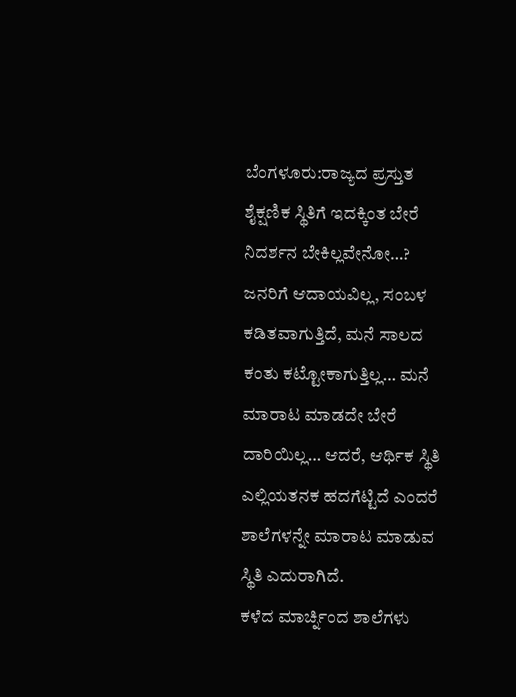ಬೆಂಗಳೂರು:ರಾಜ್ಯದ ಪ್ರಸ್ತುತ ಶೈಕ್ಷಣಿಕ ಸ್ಥಿತಿಗೆ ಇದಕ್ಕಿಂತ ಬೇರೆ ನಿದರ್ಶನ ಬೇಕಿಲ್ಲವೇನೋ…?
ಜನರಿಗೆ ಆದಾಯವಿಲ್ಲ, ಸಂಬಳ ಕಡಿತವಾಗುತ್ತಿದೆ, ಮನೆ ಸಾಲದ ಕಂತು ಕಟ್ಟೋಕಾಗುತ್ತಿಲ್ಲ… ಮನೆ ಮಾರಾಟ ಮಾಡದೇ ಬೇರೆ ದಾರಿಯಿಲ್ಲ… ಆದರೆ, ಆರ್ಥಿಕ ಸ್ಥಿತಿ ಎಲ್ಲಿಯತನಕ ಹದಗೆಟ್ಟಿದೆ ಎಂದರೆ ಶಾಲೆಗಳನ್ನೇ ಮಾರಾಟ ಮಾಡುವ ಸ್ಥಿತಿ ಎದುರಾಗಿದೆ.
ಕಳೆದ ಮಾರ್ಚ್ನಿಂದ ಶಾಲೆಗಳು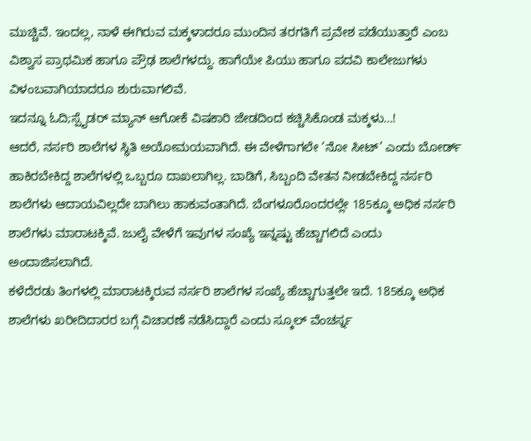ಮುಚ್ಚಿವೆ. ಇಂದಲ್ಲ, ನಾಳೆ ಈಗಿರುವ ಮಕ್ಕಳಾದರೂ ಮುಂದಿನ ತರಗತಿಗೆ ಪ್ರವೇಶ ಪಡೆಯುತ್ತಾರೆ ಎಂಬ ವಿಶ್ವಾಸ ಪ್ರಾಥಮಿಕ ಹಾಗೂ ಪ್ರೌಢ ಶಾಲೆಗಳದ್ದು. ಹಾಗೆಯೇ ಪಿಯು ಹಾಗೂ ಪದವಿ ಕಾಲೇಜುಗಳು ವಿಳಂಬವಾಗಿಯಾದರೂ ಶುರುವಾಗಲಿವೆ.
ಇದನ್ನೂ ಓದಿ;ಸ್ಪೈಡರ್ ಮ್ಯಾನ್ ಆಗೋಕೆ ವಿಷಕಾರಿ ಜೇಡದಿಂದ ಕಚ್ಚಿಸಿಕೊಂಡ ಮಕ್ಕಳು…!
ಆದರೆ, ನರ್ಸರಿ ಶಾಲೆಗಳ ಸ್ಥಿತಿ ಅಯೋಮಯವಾಗಿದೆ. ಈ ವೇಳೆಗಾಗಲೇ ‘ನೋ ಸೀಟ್’ ಎಂದು ಬೋರ್ಡ್ ಹಾಕಿರಬೇಕಿದ್ದ ಶಾಲೆಗಳಲ್ಲಿ ಒಬ್ಬರೂ ದಾಖಲಾಗಿಲ್ಲ. ಬಾಡಿಗೆ, ಸಿಬ್ಬಂದಿ ವೇತನ ನೀಡಬೇಕಿದ್ದ ನರ್ಸರಿ ಶಾಲೆಗಳು ಆದಾಯವಿಲ್ಲದೇ ಬಾಗಿಲು ಹಾಕುವಂತಾಗಿದೆ. ಬೆಂಗಳೂರೊಂದರಲ್ಲೇ 185ಕ್ಕೂ ಅಧಿಕ ನರ್ಸರಿ ಶಾಲೆಗಳು ಮಾರಾಟಕ್ಕಿವೆ. ಜುಲೈ ವೇಳೆಗೆ ಇವುಗಳ ಸಂಖ್ಯೆ ಇನ್ನಷ್ಟು ಹೆಚ್ಚಾಗಲಿದೆ ಎಂದು ಅಂದಾಜಿಸಲಾಗಿದೆ.
ಕಳೆದೆರಡು ತಿಂಗಳಲ್ಲಿ ಮಾರಾಟಕ್ಕಿರುವ ನರ್ಸರಿ ಶಾಲೆಗಳ ಸಂಖ್ಯೆ ಹೆಚ್ಚಾಗುತ್ತಲೇ ಇದೆ. 185ಕ್ಕೂ ಅಧಿಕ ಶಾಲೆಗಳು ಖರೀದಿದಾರರ ಬಗ್ಗೆ ವಿಚಾರಣೆ ನಡೆಸಿದ್ದಾರೆ ಎಂದು ಸ್ಕೂಲ್ ವೆಂಚರ್ಸ್ನ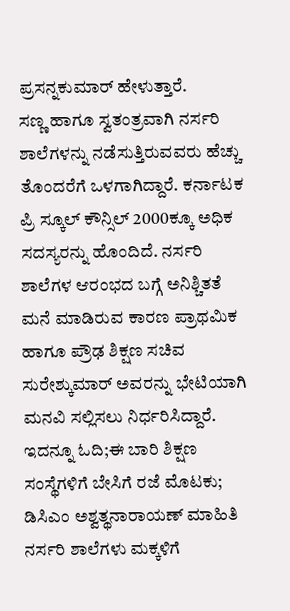ಪ್ರಸನ್ನಕುಮಾರ್ ಹೇಳುತ್ತಾರೆ.
ಸಣ್ಣ ಹಾಗೂ ಸ್ವತಂತ್ರವಾಗಿ ನರ್ಸರಿ ಶಾಲೆಗಳನ್ನು ನಡೆಸುತ್ತಿರುವವರು ಹೆಚ್ಚು ತೊಂದರೆಗೆ ಒಳಗಾಗಿದ್ದಾರೆ. ಕರ್ನಾಟಕ ಪ್ರಿ ಸ್ಕೂಲ್ ಕೌನ್ಸಿಲ್ 2000ಕ್ಕೂ ಅಧಿಕ ಸದಸ್ಯರನ್ನು ಹೊಂದಿದೆ. ನರ್ಸರಿ ಶಾಲೆಗಳ ಆರಂಭದ ಬಗ್ಗೆ ಅನಿಶ್ಚಿತತೆ ಮನೆ ಮಾಡಿರುವ ಕಾರಣ ಪ್ರಾಥಮಿಕ ಹಾಗೂ ಪ್ರೌಢ ಶಿಕ್ಷಣ ಸಚಿವ ಸುರೇಶ್ಕುಮಾರ್ ಅವರನ್ನು ಭೇಟಿಯಾಗಿ ಮನವಿ ಸಲ್ಲಿಸಲು ನಿರ್ಧರಿಸಿದ್ದಾರೆ.
ಇದನ್ನೂ ಓದಿ;ಈ ಬಾರಿ ಶಿಕ್ಷಣ ಸಂಸ್ಥೆಗಳಿಗೆ ಬೇಸಿಗೆ ರಜೆ ಮೊಟಕು; ಡಿಸಿಎಂ ಅಶ್ವತ್ಥನಾರಾಯಣ್ ಮಾಹಿತಿ
ನರ್ಸರಿ ಶಾಲೆಗಳು ಮಕ್ಕಳಿಗೆ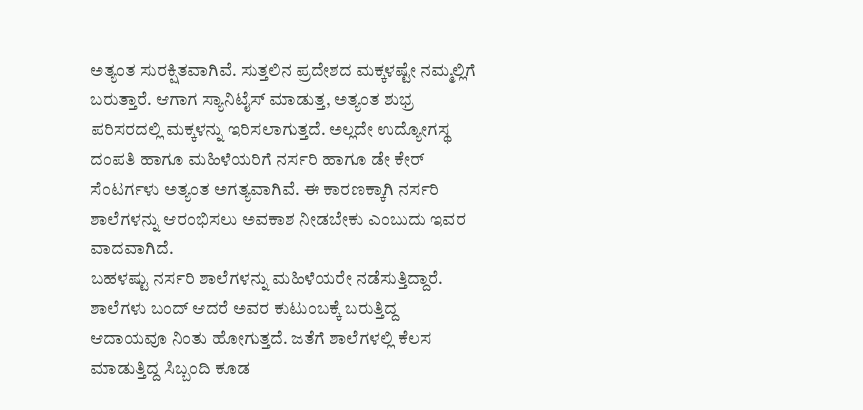ಅತ್ಯಂತ ಸುರಕ್ಷಿತವಾಗಿವೆ. ಸುತ್ತಲಿನ ಪ್ರದೇಶದ ಮಕ್ಕಳಷ್ಟೇ ನಮ್ಮಲ್ಲಿಗೆ ಬರುತ್ತಾರೆ. ಆಗಾಗ ಸ್ಯಾನಿಟೈಸ್ ಮಾಡುತ್ತ, ಅತ್ಯಂತ ಶುಭ್ರ ಪರಿಸರದಲ್ಲಿ ಮಕ್ಕಳನ್ನು ಇರಿಸಲಾಗುತ್ತದೆ. ಅಲ್ಲದೇ ಉದ್ಯೋಗಸ್ಥ ದಂಪತಿ ಹಾಗೂ ಮಹಿಳೆಯರಿಗೆ ನರ್ಸರಿ ಹಾಗೂ ಡೇ ಕೇರ್ ಸೆಂಟರ್ಗಳು ಅತ್ಯಂತ ಅಗತ್ಯವಾಗಿವೆ. ಈ ಕಾರಣಕ್ಕಾಗಿ ನರ್ಸರಿ ಶಾಲೆಗಳನ್ನು ಆರಂಭಿಸಲು ಅವಕಾಶ ನೀಡಬೇಕು ಎಂಬುದು ಇವರ ವಾದವಾಗಿದೆ.
ಬಹಳಷ್ಟು ನರ್ಸರಿ ಶಾಲೆಗಳನ್ನು ಮಹಿಳೆಯರೇ ನಡೆಸುತ್ತಿದ್ದಾರೆ. ಶಾಲೆಗಳು ಬಂದ್ ಆದರೆ ಅವರ ಕುಟುಂಬಕ್ಕೆ ಬರುತ್ತಿದ್ದ ಆದಾಯವೂ ನಿಂತು ಹೋಗುತ್ತದೆ. ಜತೆಗೆ ಶಾಲೆಗಳಲ್ಲಿ ಕೆಲಸ ಮಾಡುತ್ತಿದ್ದ ಸಿಬ್ಬಂದಿ ಕೂಡ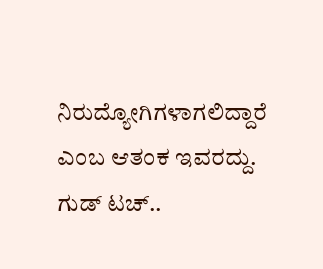ನಿರುದ್ಯೋಗಿಗಳಾಗಲಿದ್ದಾರೆ ಎಂಬ ಆತಂಕ ಇವರದ್ದು.
ಗುಡ್ ಟಚ್..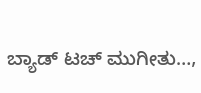ಬ್ಯಾಡ್ ಟಚ್ ಮುಗೀತು…,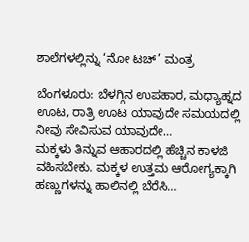ಶಾಲೆಗಳಲ್ಲಿನ್ನು ‘ನೋ ಟಚ್’ ಮಂತ್ರ

ಬೆಂಗಳೂರು: ಬೆಳಗ್ಗಿನ ಉಪಹಾರ, ಮಧ್ಯಾಹ್ನದ ಊಟ, ರಾತ್ರಿ ಊಟ ಯಾವುದೇ ಸಮಯದಲ್ಲಿ ನೀವು ಸೇವಿಸುವ ಯಾವುದೇ…
ಮಕ್ಕಳು ತಿನ್ನುವ ಆಹಾರದಲ್ಲಿ ಹೆಚ್ಚಿನ ಕಾಳಜಿ ವಹಿಸಬೇಕು. ಮಕ್ಕಳ ಉತ್ತಮ ಆರೋಗ್ಯಕ್ಕಾಗಿ ಹಣ್ಣುಗಳನ್ನು ಹಾಲಿನಲ್ಲಿ ಬೆರೆಸಿ…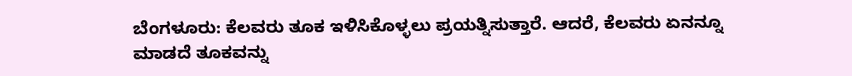ಬೆಂಗಳೂರು: ಕೆಲವರು ತೂಕ ಇಳಿಸಿಕೊಳ್ಳಲು ಪ್ರಯತ್ನಿಸುತ್ತಾರೆ. ಆದರೆ, ಕೆಲವರು ಏನನ್ನೂ ಮಾಡದೆ ತೂಕವನ್ನು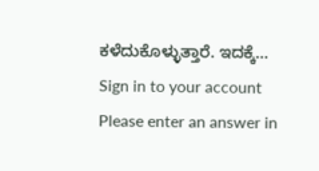ಕಳೆದುಕೊಳ್ಳುತ್ತಾರೆ. ಇದಕ್ಕೆ…
Sign in to your account
Please enter an answer in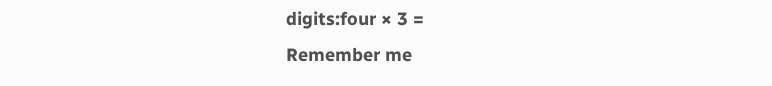digits:four × 3 =
Remember me